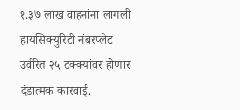१.३७ लाख वाहनांना लागली हायसिक्युरिटी नंबरप्लेट
उर्वरित २५ टक्क्यांवर होणार दंडात्मक कारवाई.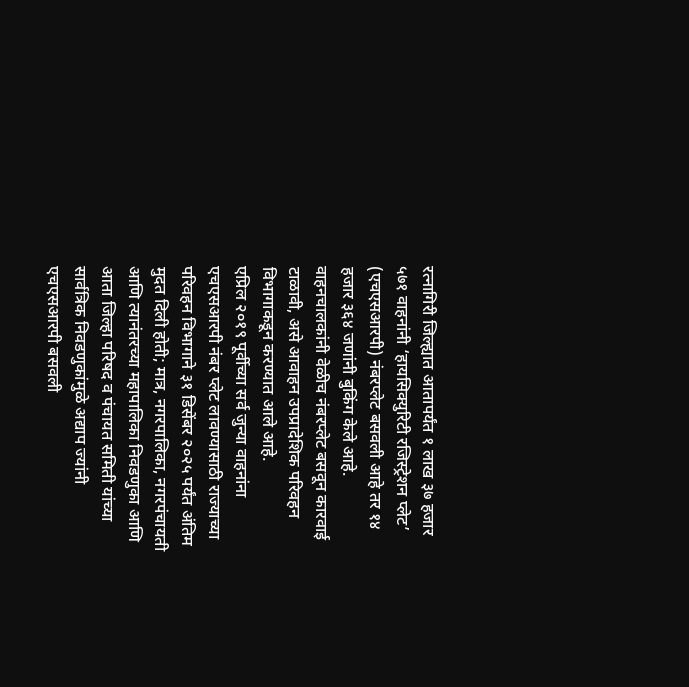रत्नागिरी जिल्ह्यात आतापर्यंत १ लाख ३७ हजार ५७१ वाहनांनी ‘हायसिक्युरिटी रजिस्ट्रेशन प्लेट’ (एचएसआरपी) नंबरप्लेट बसवली आहे तर १४ हजार ३६४ जणांनी बुकिंग केले आहे. वाहनचालकांनी वेळीच नंबरप्लेट बसवून कारवाई टाळावी, असे आवाहन उपप्रादेशिक परिवहन विभागाकडून करण्यात आले आहे.
एप्रिल २०१९ पूर्वीच्या सर्व जुन्या वाहनांना एचएसआरपी नंबर प्लेट लावण्यासाठी राज्याच्या परिवहन विभागाने ३१ डिसेंबर २०२५ पर्यंत अंतिम मुदत दिली होती; मात्र, नगरपालिका, नगरपंचायती आणि त्यानंतरच्या महापालिका निवडणुका आणि आता जिल्हा परिषद व पंचायत समिती यांच्या सार्वत्रिक निवडणुकांमुळे अद्याप ज्यांनी एचएसआरपी बसवली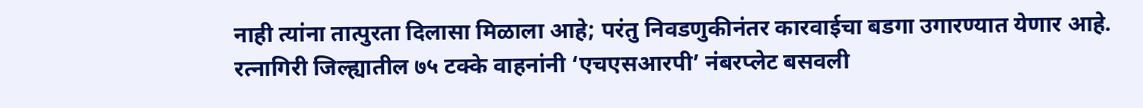नाही त्यांना तात्पुरता दिलासा मिळाला आहे; परंतु निवडणुकीनंतर कारवाईचा बडगा उगारण्यात येणार आहे. रत्नागिरी जिल्ह्यातील ७५ टक्के वाहनांनी ‘एचएसआरपी’ नंबरप्लेट बसवली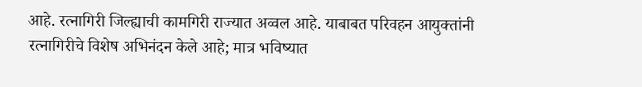आहे. रत्नागिरी जिल्ह्याची कामगिरी राज्यात अव्वल आहे. याबाबत परिवहन आयुक्तांनी रत्नागिरीचे विशेष अभिनंदन केले आहे; मात्र भविष्यात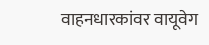वाहनधारकांवर वायूवेग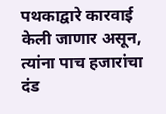पथकाद्वारे कारवाई केली जाणार असून, त्यांना पाच हजारांचा दंड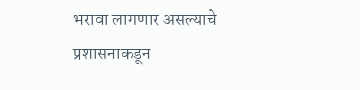भरावा लागणार असल्याचे प्रशासनाकडून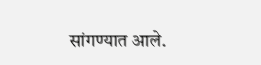सांगण्यात आले.